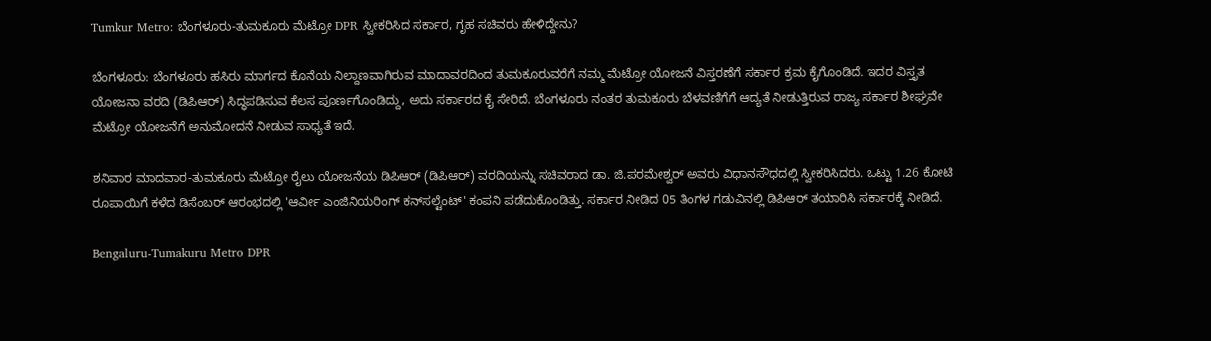Tumkur Metro: ಬೆಂಗಳೂರು-ತುಮಕೂರು ಮೆಟ್ರೋ DPR ಸ್ವೀಕರಿಸಿದ ಸರ್ಕಾರ, ಗೃಹ ಸಚಿವರು ಹೇಳಿದ್ದೇನು?

ಬೆಂಗಳೂರು: ಬೆಂಗಳೂರು ಹಸಿರು ಮಾರ್ಗದ ಕೊನೆಯ ನಿಲ್ದಾಣವಾಗಿರುವ ಮಾದಾವರದಿಂದ ತುಮಕೂರುವರೆಗೆ ನಮ್ಮ ಮೆಟ್ರೋ ಯೋಜನೆ ವಿಸ್ತರಣೆಗೆ ಸರ್ಕಾರ ಕ್ರಮ ಕೈಗೊಂಡಿದೆ. ಇದರ ವಿಸ್ತೃತ ಯೋಜನಾ ವರದಿ (ಡಿಪಿಆರ್) ಸಿದ್ಧಪಡಿಸುವ ಕೆಲಸ ಪೂರ್ಣಗೊಂಡಿದ್ದು, ಅದು ಸರ್ಕಾರದ ಕೈ ಸೇರಿದೆ. ಬೆಂಗಳೂರು ನಂತರ ತುಮಕೂರು ಬೆಳವಣಿಗೆಗೆ ಆದ್ಯತೆ ನೀಡುತ್ತಿರುವ ರಾಜ್ಯ ಸರ್ಕಾರ ಶೀಘ್ರವೇ ಮೆಟ್ರೋ ಯೋಜನೆಗೆ ಅನುಮೋದನೆ ನೀಡುವ ಸಾಧ್ಯತೆ ಇದೆ.

ಶನಿವಾರ ಮಾದವಾರ-ತುಮಕೂರು ಮೆಟ್ರೋ ರೈಲು ಯೋಜನೆಯ ಡಿಪಿಆರ್ (ಡಿಪಿಆರ್) ವರದಿಯನ್ನು ಸಚಿವರಾದ ಡಾ. ಜಿ.ಪರಮೇಶ್ವರ್ ಅವರು ವಿಧಾನಸೌಧದಲ್ಲಿ ಸ್ವೀಕರಿಸಿದರು. ಒಟ್ಟು 1.26 ಕೋಟಿ ರೂಪಾಯಿಗೆ ಕಳೆದ ಡಿಸೆಂಬರ್ ಆರಂಭದಲ್ಲಿ 'ಆರ್ವೀ ಎಂಜಿನಿಯರಿಂಗ್ ಕನ್‌ಸಲ್ಟೆಂಟ್' ಕಂಪನಿ ಪಡೆದುಕೊಂಡಿತ್ತು. ಸರ್ಕಾರ ನೀಡಿದ 05 ತಿಂಗಳ ಗಡುವಿನಲ್ಲಿ ಡಿಪಿಆರ್ ತಯಾರಿಸಿ ಸರ್ಕಾರಕ್ಕೆ ನೀಡಿದೆ.

Bengaluru-Tumakuru Metro DPR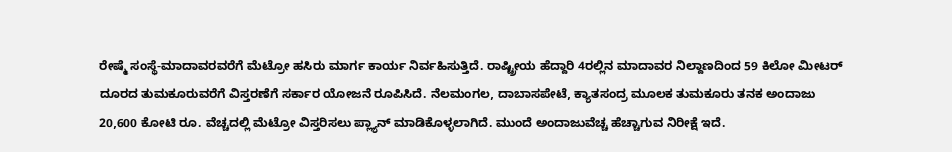ರೇಷ್ಮೆ ಸಂಸ್ಥೆ-ಮಾದಾವರವರೆಗೆ ಮೆಟ್ರೋ ಹಸಿರು ಮಾರ್ಗ ಕಾರ್ಯ ನಿರ್ವಹಿಸುತ್ತಿದೆ. ರಾಷ್ಟ್ರೀಯ ಹೆದ್ದಾರಿ 4ರಲ್ಲಿನ ಮಾದಾವರ ನಿಲ್ದಾಣದಿಂದ 59 ಕಿಲೋ ಮೀಟರ್ ದೂರದ ತುಮಕೂರುವರೆಗೆ ವಿಸ್ತರಣೆಗೆ ಸರ್ಕಾರ ಯೋಜನೆ ರೂಪಿಸಿದೆ. ನೆಲಮಂಗಲ, ದಾಬಾಸಪೇಟೆ, ಕ್ಯಾತಸಂದ್ರ ಮೂಲಕ ತುಮಕೂರು ತನಕ ಅಂದಾಜು 20,600 ಕೋಟಿ ರೂ. ವೆಚ್ಚದಲ್ಲಿ ಮೆಟ್ರೋ ವಿಸ್ತರಿಸಲು ಪ್ಲ್ಯಾನ್ ಮಾಡಿಕೊಳ್ಳಲಾಗಿದೆ. ಮುಂದೆ ಅಂದಾಜುವೆಚ್ಚ ಹೆಚ್ಚಾಗುವ ನಿರೀಕ್ಷೆ ಇದೆ.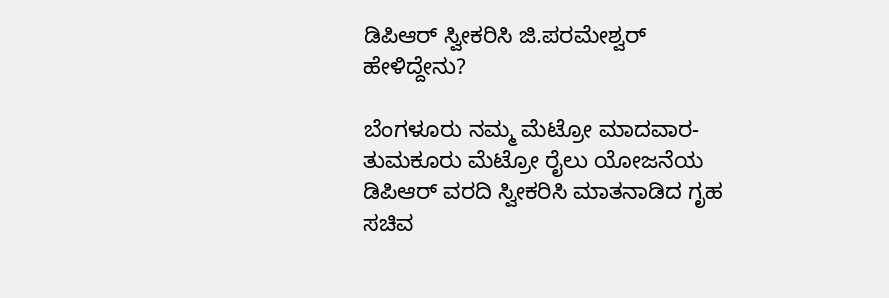ಡಿಪಿಆರ್ ಸ್ವೀಕರಿಸಿ ಜಿ.ಪರಮೇಶ್ವರ್ ಹೇಳಿದ್ದೇನು?

ಬೆಂಗಳೂರು ನಮ್ಮ ಮೆಟ್ರೋ ಮಾದವಾರ-ತುಮಕೂರು ಮೆಟ್ರೋ ರೈಲು ಯೋಜನೆಯ ಡಿಪಿಆರ್ ವರದಿ ಸ್ವೀಕರಿಸಿ ಮಾತನಾಡಿದ ಗೃಹ ಸಚಿವ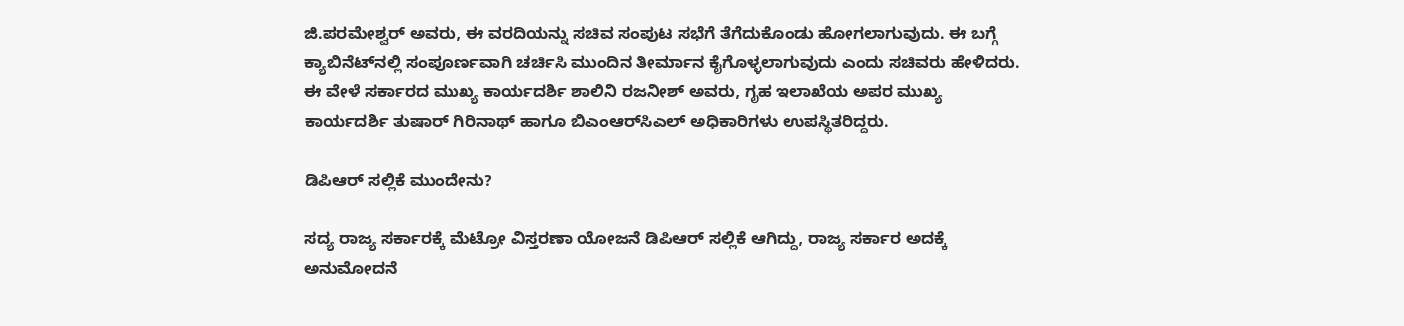ಜಿ.ಪರಮೇಶ್ವರ್ ಅವರು, ಈ ವರದಿಯನ್ನು ಸಚಿವ ಸಂಪುಟ ಸಭೆಗೆ ತೆಗೆದುಕೊಂಡು ಹೋಗಲಾಗುವುದು. ಈ ಬಗ್ಗೆ ಕ್ಯಾಬಿನೆಟ್‌ನಲ್ಲಿ ಸಂಪೂರ್ಣವಾಗಿ ಚರ್ಚಿಸಿ ಮುಂದಿನ ತೀರ್ಮಾನ ಕೈಗೊಳ್ಳಲಾಗುವುದು ಎಂದು ಸಚಿವರು ಹೇಳಿದರು. ಈ ವೇಳೆ ಸರ್ಕಾರದ ಮುಖ್ಯ ಕಾರ್ಯದರ್ಶಿ ಶಾಲಿನಿ ರಜನೀಶ್ ಅವರು, ಗೃಹ ಇಲಾಖೆಯ ಅಪರ ಮುಖ್ಯ ಕಾರ್ಯದರ್ಶಿ ತುಷಾರ್ ಗಿರಿನಾಥ್ ಹಾಗೂ ಬಿಎಂಆರ್‌ಸಿಎಲ್‌ ಅಧಿಕಾರಿಗಳು ಉಪಸ್ಥಿತರಿದ್ದರು.

ಡಿಪಿಆರ್ ಸಲ್ಲಿಕೆ ಮುಂದೇನು?

ಸದ್ಯ ರಾಜ್ಯ ಸರ್ಕಾರಕ್ಕೆ ಮೆಟ್ರೋ ವಿಸ್ತರಣಾ ಯೋಜನೆ ಡಿಪಿಆರ್ ಸಲ್ಲಿಕೆ ಆಗಿದ್ದು, ರಾಜ್ಯ ಸರ್ಕಾರ ಅದಕ್ಕೆ ಅನುಮೋದನೆ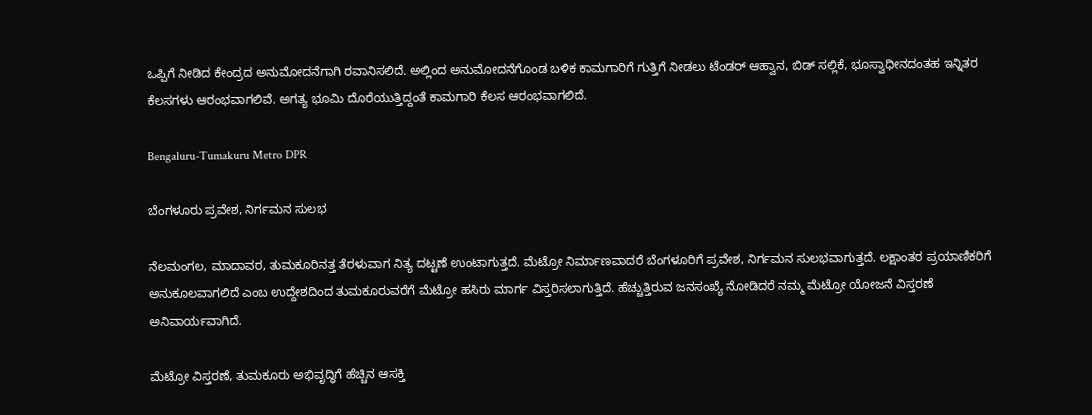ಒಪ್ಪಿಗೆ ನೀಡಿದ ಕೇಂದ್ರದ ಅನುಮೋದನೆಗಾಗಿ ರವಾನಿಸಲಿದೆ. ಅಲ್ಲಿಂದ ಅನುಮೋದನೆಗೊಂಡ ಬಳಿಕ ಕಾಮಗಾರಿಗೆ ಗುತ್ತಿಗೆ ನೀಡಲು ಟೆಂಡರ್ ಆಹ್ವಾನ, ಬಿಡ್ ಸಲ್ಲಿಕೆ, ಭೂಸ್ವಾಧೀನದಂತಹ ಇನ್ನಿತರ ಕೆಲಸಗಳು ಆರಂಭವಾಗಲಿವೆ. ಅಗತ್ಯ ಭೂಮಿ ದೊರೆಯುತ್ತಿದ್ದಂತೆ ಕಾಮಗಾರಿ ಕೆಲಸ ಆರಂಭವಾಗಲಿದೆ.

Bengaluru-Tumakuru Metro DPR

ಬೆಂಗಳೂರು ಪ್ರವೇಶ, ನಿರ್ಗಮನ ಸುಲಭ

ನೆಲಮಂಗಲ, ಮಾದಾವರ, ತುಮಕೂರಿನತ್ತ ತೆರಳುವಾಗ ನಿತ್ಯ ದಟ್ಟಣೆ ಉಂಟಾಗುತ್ತದೆ. ಮೆಟ್ರೋ ನಿರ್ಮಾಣವಾದರೆ ಬೆಂಗಳೂರಿಗೆ ಪ್ರವೇಶ, ನಿರ್ಗಮನ ಸುಲಭವಾಗುತ್ತದೆ. ಲಕ್ಷಾಂತರ ಪ್ರಯಾಣಿಕರಿಗೆ ಅನುಕೂಲವಾಗಲಿದೆ ಎಂಬ ಉದ್ದೇಶದಿಂದ ತುಮಕೂರುವರೆಗೆ ಮೆಟ್ರೋ ಹಸಿರು ಮಾರ್ಗ ವಿಸ್ತರಿಸಲಾಗುತ್ತಿದೆ. ಹೆಚ್ಚುತ್ತಿರುವ ಜನಸಂಖ್ಯೆ ನೋಡಿದರೆ ನಮ್ಮ ಮೆಟ್ರೋ ಯೋಜನೆ ವಿಸ್ತರಣೆ ಅನಿವಾರ್ಯವಾಗಿದೆ.

ಮೆಟ್ರೋ ವಿಸ್ತರಣೆ, ತುಮಕೂರು ಅಭಿವೃದ್ಧಿಗೆ ಹೆಚ್ಚಿನ ಆಸಕ್ತಿ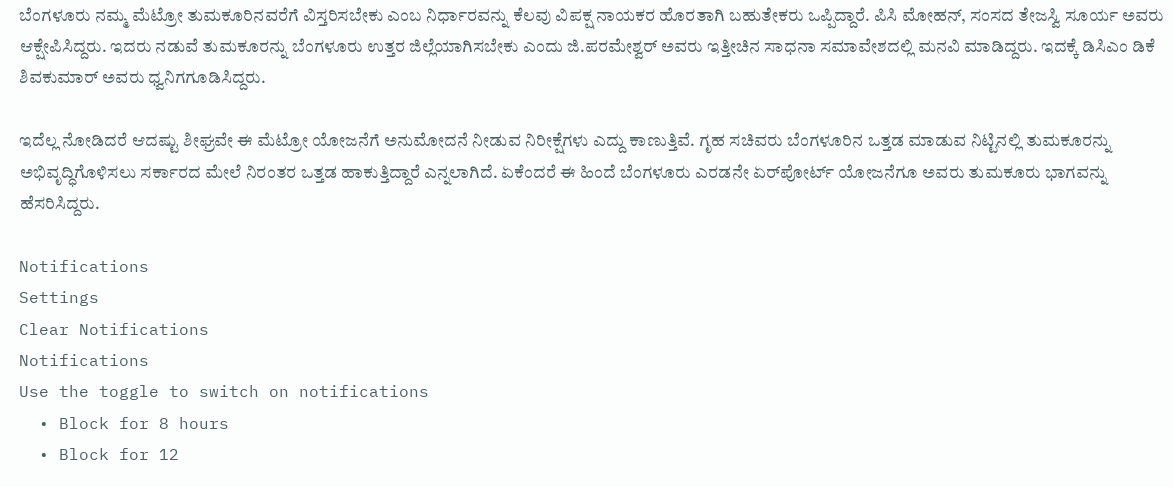ಬೆಂಗಳೂರು ನಮ್ಮ ಮೆಟ್ರೋ ತುಮಕೂರಿನವರೆಗೆ ವಿಸ್ತರಿಸಬೇಕು ಎಂಬ ನಿರ್ಧಾರವನ್ನು ಕೆಲವು ವಿಪಕ್ಷ ನಾಯಕರ ಹೊರತಾಗಿ ಬಹುತೇಕರು ಒಪ್ಪಿದ್ದಾರೆ. ಪಿಸಿ ಮೋಹನ್, ಸಂಸದ ತೇಜಸ್ವಿ ಸೂರ್ಯ ಅವರು ಆಕ್ಷೇಪಿಸಿದ್ದರು. ಇದರು ನಡುವೆ ತುಮಕೂರನ್ನು ಬೆಂಗಳೂರು ಉತ್ತರ ಜಿಲ್ಲೆಯಾಗಿಸಬೇಕು ಎಂದು ಜಿ.ಪರಮೇಶ್ವರ್ ಅವರು ಇತ್ತೀಚಿನ ಸಾಧನಾ ಸಮಾವೇಶದಲ್ಲಿ ಮನವಿ ಮಾಡಿದ್ದರು. ಇದಕ್ಕೆ ಡಿಸಿಎಂ ಡಿಕೆ ಶಿವಕುಮಾರ್ ಅವರು ಧ್ವನಿಗಗೂಡಿಸಿದ್ದರು.

ಇದೆಲ್ಲ ನೋಡಿದರೆ ಆದಷ್ಟು ಶೀಘ್ರವೇ ಈ ಮೆಟ್ರೋ ಯೋಜನೆಗೆ ಅನುಮೋದನೆ ನೀಡುವ ನಿರೀಕ್ಷೆಗಳು ಎದ್ದು ಕಾಣುತ್ತಿವೆ. ಗೃಹ ಸಚಿವರು ಬೆಂಗಳೂರಿನ ಒತ್ತಡ ಮಾಡುವ ನಿಟ್ಟಿನಲ್ಲಿ ತುಮಕೂರನ್ನು ಅಭಿವೃದ್ಧಿಗೊಳಿಸಲು ಸರ್ಕಾರದ ಮೇಲೆ ನಿರಂತರ ಒತ್ತಡ ಹಾಕುತ್ತಿದ್ದಾರೆ ಎನ್ನಲಾಗಿದೆ. ಏಕೆಂದರೆ ಈ ಹಿಂದೆ ಬೆಂಗಳೂರು ಎರಡನೇ ಏರ್‌ಪೋರ್ಟ್ ಯೋಜನೆಗೂ ಅವರು ತುಮಕೂರು ಭಾಗವನ್ನು ಹೆಸರಿಸಿದ್ದರು.

Notifications
Settings
Clear Notifications
Notifications
Use the toggle to switch on notifications
  • Block for 8 hours
  • Block for 12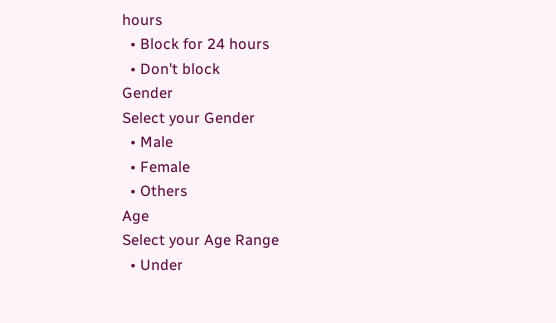hours
  • Block for 24 hours
  • Don't block
Gender
Select your Gender
  • Male
  • Female
  • Others
Age
Select your Age Range
  • Under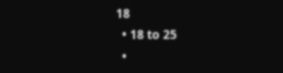18
  • 18 to 25
  •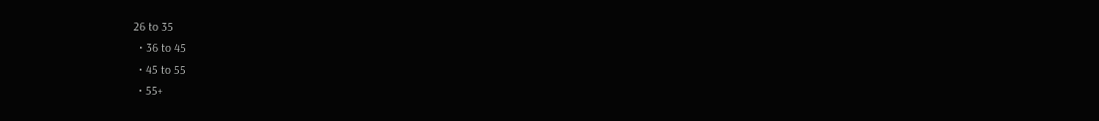26 to 35
  • 36 to 45
  • 45 to 55
  • 55+